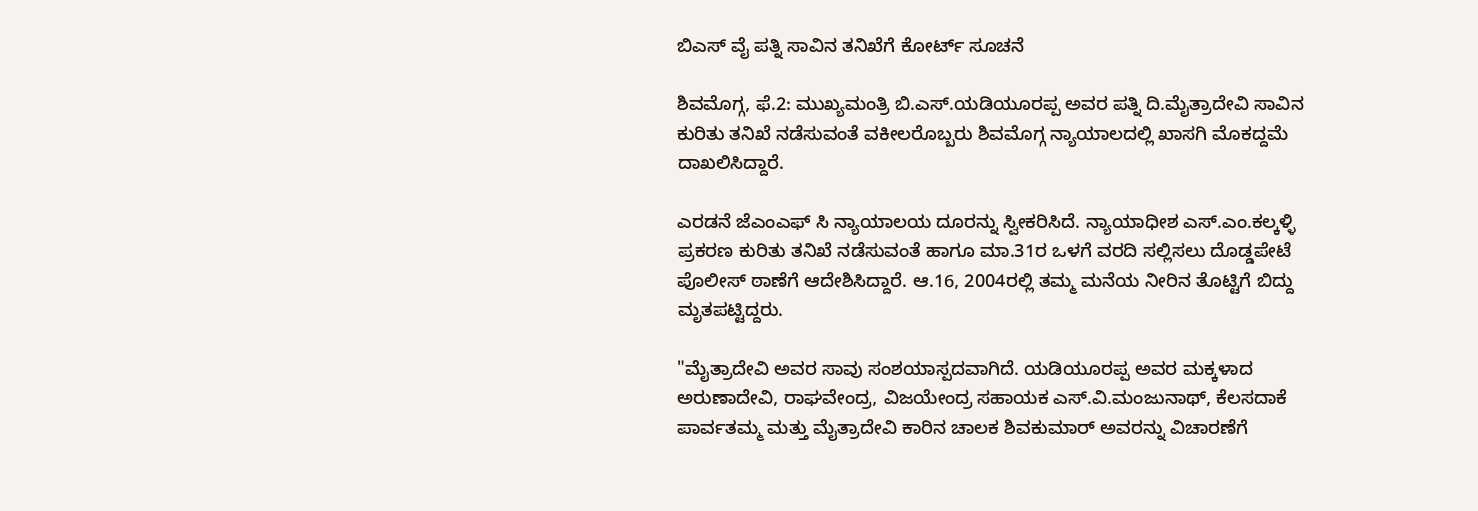ಬಿಎಸ್ ವೈ ಪತ್ನಿ ಸಾವಿನ ತನಿಖೆಗೆ ಕೋರ್ಟ್ ಸೂಚನೆ

ಶಿವಮೊಗ್ಗ, ಫೆ.2: ಮುಖ್ಯಮಂತ್ರಿ ಬಿ.ಎಸ್.ಯಡಿಯೂರಪ್ಪ ಅವರ ಪತ್ನಿ ದಿ.ಮೈತ್ರಾದೇವಿ ಸಾವಿನ ಕುರಿತು ತನಿಖೆ ನಡೆಸುವಂತೆ ವಕೀಲರೊಬ್ಬರು ಶಿವಮೊಗ್ಗ ನ್ಯಾಯಾಲದಲ್ಲಿ ಖಾಸಗಿ ಮೊಕದ್ದಮೆ ದಾಖಲಿಸಿದ್ದಾರೆ.

ಎರಡನೆ ಜೆಎಂಎಫ್ ಸಿ ನ್ಯಾಯಾಲಯ ದೂರನ್ನು ಸ್ವೀಕರಿಸಿದೆ. ನ್ಯಾಯಾಧೀಶ ಎಸ್.ಎಂ.ಕಲ್ಕಳ್ಳಿ ಪ್ರಕರಣ ಕುರಿತು ತನಿಖೆ ನಡೆಸುವಂತೆ ಹಾಗೂ ಮಾ.31ರ ಒಳಗೆ ವರದಿ ಸಲ್ಲಿಸಲು ದೊಡ್ಡಪೇಟೆ ಪೊಲೀಸ್ ಠಾಣೆಗೆ ಆದೇಶಿಸಿದ್ದಾರೆ. ಆ.16, 2004ರಲ್ಲಿ ತಮ್ಮ ಮನೆಯ ನೀರಿನ ತೊಟ್ಟಿಗೆ ಬಿದ್ದು ಮೃತಪಟ್ಟಿದ್ದರು.

"ಮೈತ್ರಾದೇವಿ ಅವರ ಸಾವು ಸಂಶಯಾಸ್ಪದವಾಗಿದೆ. ಯಡಿಯೂರಪ್ಪ ಅವರ ಮಕ್ಕಳಾದ ಅರುಣಾದೇವಿ, ರಾಘವೇಂದ್ರ, ವಿಜಯೇಂದ್ರ ಸಹಾಯಕ ಎಸ್.ವಿ.ಮಂಜುನಾಥ್, ಕೆಲಸದಾಕೆ ಪಾರ್ವತಮ್ಮ ಮತ್ತು ಮೈತ್ರಾದೇವಿ ಕಾರಿನ ಚಾಲಕ ಶಿವಕುಮಾರ್ ಅವರನ್ನು ವಿಚಾರಣೆಗೆ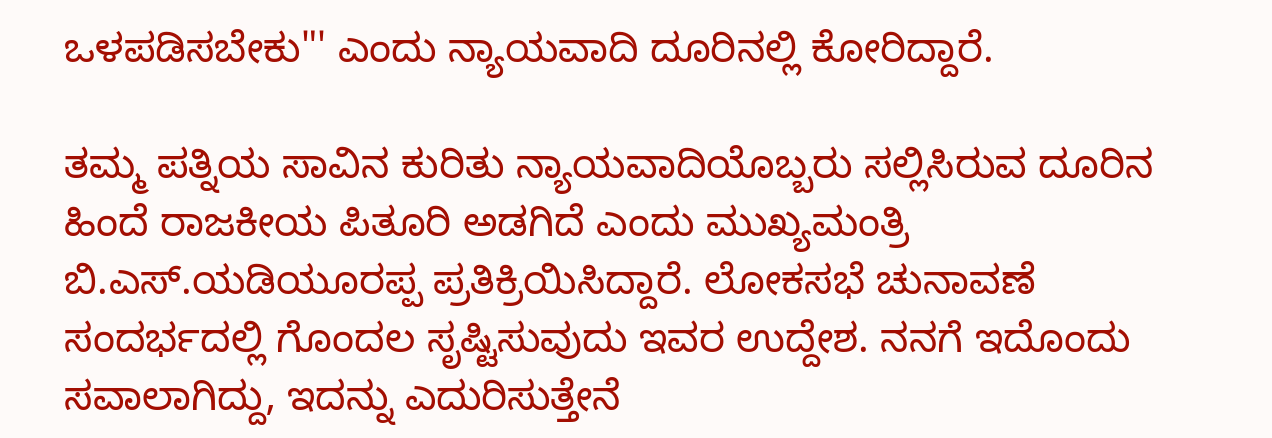ಒಳಪಡಿಸಬೇಕು"' ಎಂದು ನ್ಯಾಯವಾದಿ ದೂರಿನಲ್ಲಿ ಕೋರಿದ್ದಾರೆ.

ತಮ್ಮ ಪತ್ನಿಯ ಸಾವಿನ ಕುರಿತು ನ್ಯಾಯವಾದಿಯೊಬ್ಬರು ಸಲ್ಲಿಸಿರುವ ದೂರಿನ ಹಿಂದೆ ರಾಜಕೀಯ ಪಿತೂರಿ ಅಡಗಿದೆ ಎಂದು ಮುಖ್ಯಮಂತ್ರಿ ಬಿ.ಎಸ್.ಯಡಿಯೂರಪ್ಪ ಪ್ರತಿಕ್ರಿಯಿಸಿದ್ದಾರೆ. ಲೋಕಸಭೆ ಚುನಾವಣೆ ಸಂದರ್ಭದಲ್ಲಿ ಗೊಂದಲ ಸೃಷ್ಟಿಸುವುದು ಇವರ ಉದ್ದೇಶ. ನನಗೆ ಇದೊಂದು ಸವಾಲಾಗಿದ್ದು, ಇದನ್ನು ಎದುರಿಸುತ್ತೇನೆ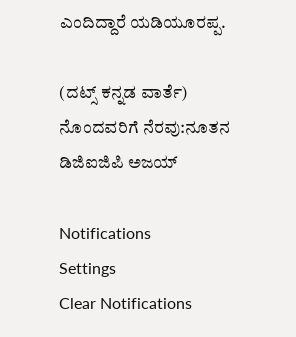ಎಂದಿದ್ದಾರೆ ಯಡಿಯೂರಪ್ಪ.

(ದಟ್ಸ್ ಕನ್ನಡ ವಾರ್ತೆ)
ನೊಂದವರಿಗೆ ನೆರವು:ನೂತನ ಡಿಜಿಐಜಿಪಿ ಅಜಯ್

Notifications
Settings
Clear Notifications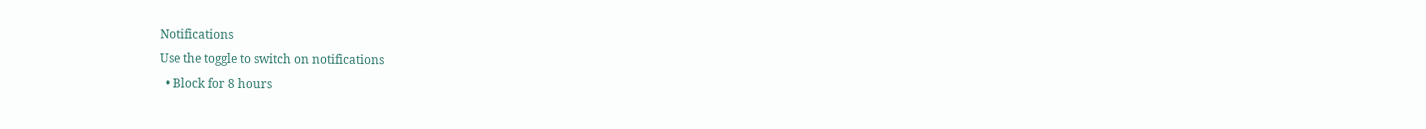Notifications
Use the toggle to switch on notifications
  • Block for 8 hours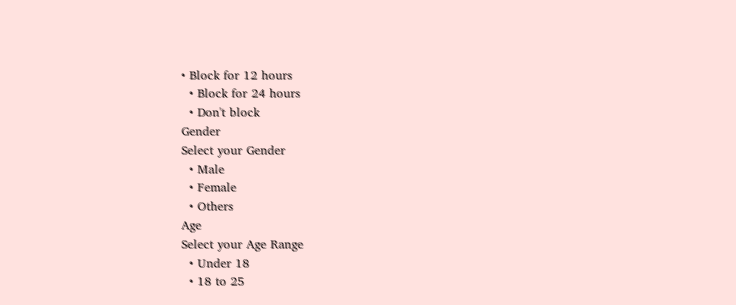• Block for 12 hours
  • Block for 24 hours
  • Don't block
Gender
Select your Gender
  • Male
  • Female
  • Others
Age
Select your Age Range
  • Under 18
  • 18 to 25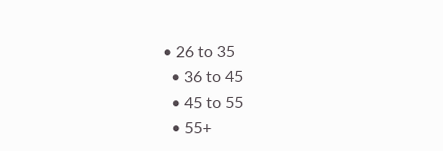• 26 to 35
  • 36 to 45
  • 45 to 55
  • 55+